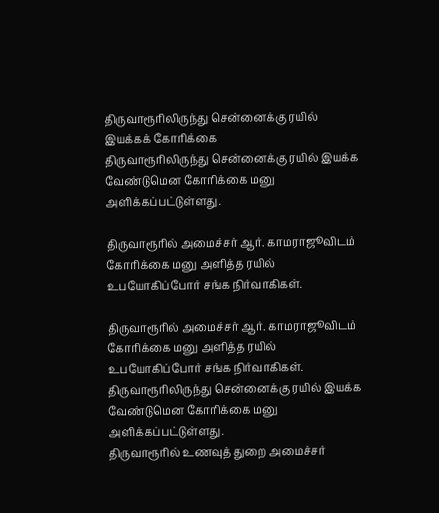திருவாரூரிலிருந்து சென்னைக்கு ரயில் இயக்கக் கோரிக்கை
திருவாரூரிலிருந்து சென்னைக்கு ரயில் இயக்க வேண்டுமென கோரிக்கை மனு அளிக்கப்பட்டுள்ளது.

திருவாரூரில் அமைச்சர் ஆர். காமராஜூவிடம் கோரிக்கை மனு அளித்த ரயில் உபயோகிப்போர் சங்க நிர்வாகிகள்.

திருவாரூரில் அமைச்சர் ஆர். காமராஜூவிடம் கோரிக்கை மனு அளித்த ரயில் உபயோகிப்போர் சங்க நிர்வாகிகள்.
திருவாரூரிலிருந்து சென்னைக்கு ரயில் இயக்க வேண்டுமென கோரிக்கை மனு அளிக்கப்பட்டுள்ளது.
திருவாரூரில் உணவுத் துறை அமைச்சர்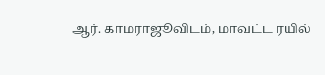ஆர். காமராஜூவிடம், மாவட்ட ரயில்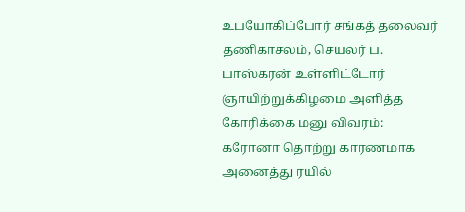உபயோகிப்போர் சங்கத் தலைவர் தணிகாசலம், செயலர் ப. பாஸ்கரன் உள்ளிட்டோர் ஞாயிற்றுக்கிழமை அளித்த கோரிக்கை மனு விவரம்: கரோனா தொற்று காரணமாக அனைத்து ரயில்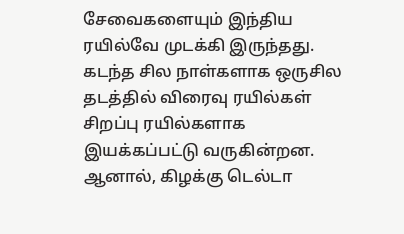சேவைகளையும் இந்திய ரயில்வே முடக்கி இருந்தது. கடந்த சில நாள்களாக ஒருசில தடத்தில் விரைவு ரயில்கள் சிறப்பு ரயில்களாக இயக்கப்பட்டு வருகின்றன. ஆனால், கிழக்கு டெல்டா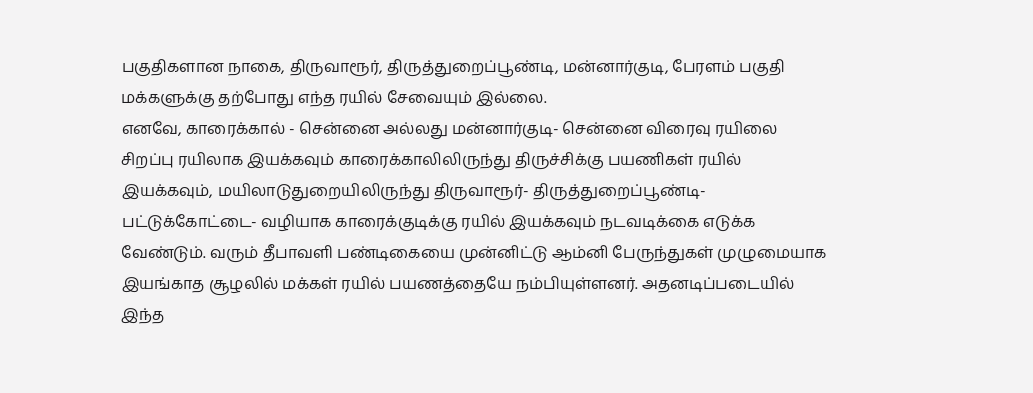பகுதிகளான நாகை, திருவாரூர், திருத்துறைப்பூண்டி, மன்னார்குடி, பேரளம் பகுதி மக்களுக்கு தற்போது எந்த ரயில் சேவையும் இல்லை.
எனவே, காரைக்கால் - சென்னை அல்லது மன்னார்குடி- சென்னை விரைவு ரயிலை சிறப்பு ரயிலாக இயக்கவும் காரைக்காலிலிருந்து திருச்சிக்கு பயணிகள் ரயில் இயக்கவும், மயிலாடுதுறையிலிருந்து திருவாரூர்- திருத்துறைப்பூண்டி- பட்டுக்கோட்டை- வழியாக காரைக்குடிக்கு ரயில் இயக்கவும் நடவடிக்கை எடுக்க வேண்டும். வரும் தீபாவளி பண்டிகையை முன்னிட்டு ஆம்னி பேருந்துகள் முழுமையாக இயங்காத சூழலில் மக்கள் ரயில் பயணத்தையே நம்பியுள்ளனர். அதனடிப்படையில் இந்த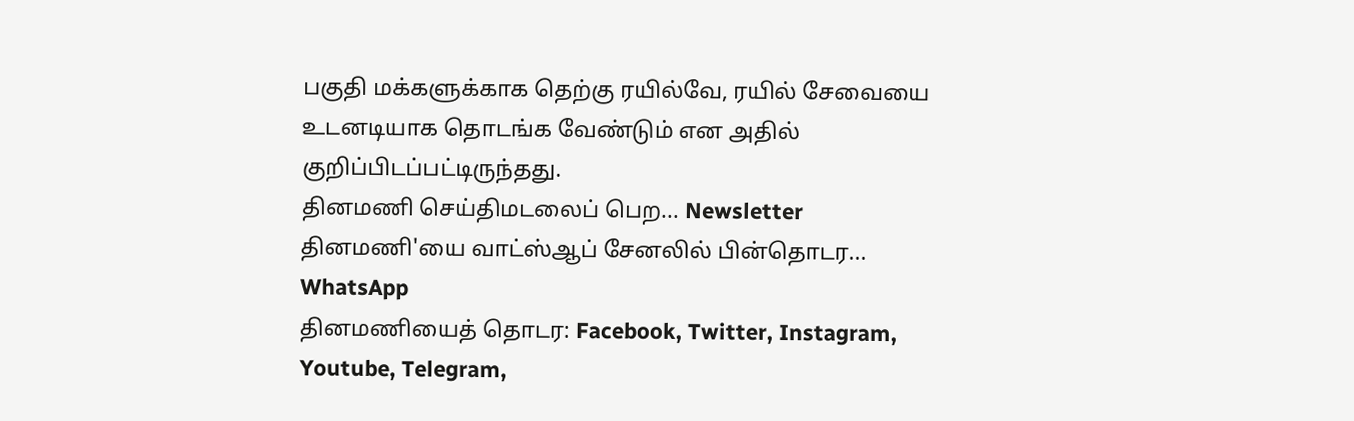பகுதி மக்களுக்காக தெற்கு ரயில்வே, ரயில் சேவையை உடனடியாக தொடங்க வேண்டும் என அதில் குறிப்பிடப்பட்டிருந்தது.
தினமணி செய்திமடலைப் பெற... Newsletter
தினமணி'யை வாட்ஸ்ஆப் சேனலில் பின்தொடர... WhatsApp
தினமணியைத் தொடர: Facebook, Twitter, Instagram, Youtube, Telegram,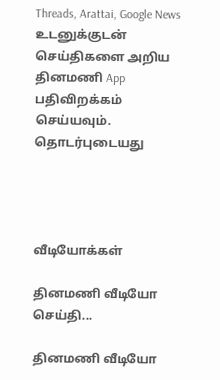Threads, Arattai, Google News
உடனுக்குடன் செய்திகளை அறிய தினமணி App பதிவிறக்கம் செய்யவும்.
தொடர்புடையது




வீடியோக்கள்

தினமணி வீடியோ செய்தி...

தினமணி வீடியோ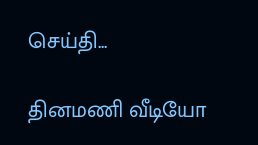செய்தி...

தினமணி வீடியோ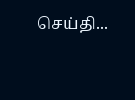செய்தி...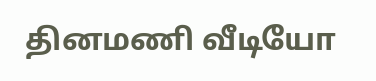தினமணி வீடியோ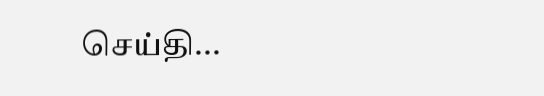செய்தி...